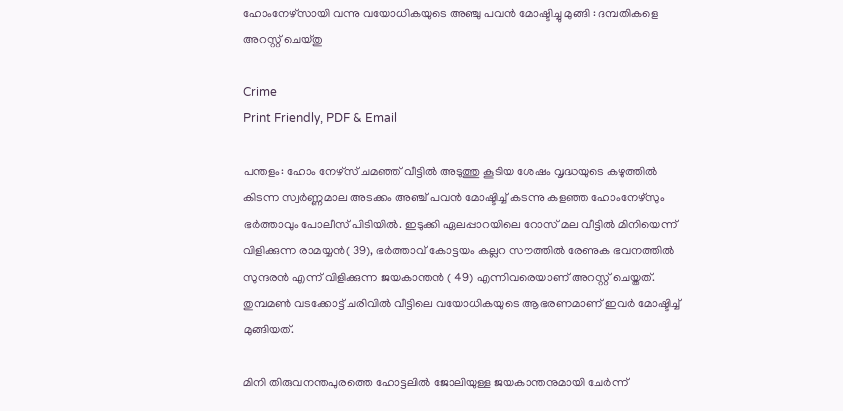ഹോംനേഴ്‌സായി വന്നു വയോധികയുടെ അഞ്ചു പവൻ മോഷ്ടിച്ചു മുങ്ങി : ദമ്പതികളെ അറസ്റ്റ് ചെയ്തു

Crime
Print Friendly, PDF & Email

പന്തളം: ഹോം നേഴ്‌സ് ചമഞ്ഞ് വീട്ടില്‍ അടുത്തു കൂടിയ ശേഷം വൃദ്ധയുടെ കഴുത്തില്‍ കിടന്ന സ്വര്‍ണ്ണമാല അടക്കം അഞ്ച് പവന്‍ മോഷ്ടിച്ച് കടന്നു കളഞ്ഞ ഹോംനേഴ്‌സും ഭര്‍ത്താവും പോലീസ് പിടിയില്‍. ഇടുക്കി ഏലപ്പാറയിലെ റോസ് മല വീട്ടില്‍ മിനിയെന്ന് വിളിക്കുന്ന രാമയ്യന്‍( 39), ഭര്‍ത്താവ് കോട്ടയം കല്ലറ സൗത്തില്‍ രേണുക ഭവനത്തില്‍ സുന്ദരന്‍ എന്ന് വിളിക്കുന്ന ജയകാന്തന്‍ ( 49) എന്നിവരെയാണ് അറസ്റ്റ് ചെയ്തത്. തുമ്പമണ്‍ വടക്കോട്ട് ചരിവില്‍ വീട്ടിലെ വയോധികയുടെ ആഭരണമാണ് ഇവര്‍ മോഷ്ടിച്ച് മുങ്ങിയത്.

മിനി തിരുവനന്തപുരത്തെ ഹോട്ടലില്‍ ജോലിയുള്ള ജയകാന്തനുമായി ചേര്‍ന്ന്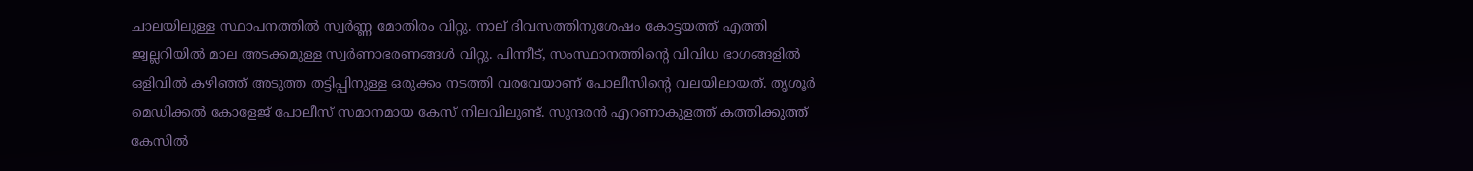ചാലയിലുള്ള സ്ഥാപനത്തില്‍ സ്വര്‍ണ്ണ മോതിരം വിറ്റു. നാല് ദിവസത്തിനുശേഷം കോട്ടയത്ത് എത്തി ജ്വല്ലറിയില്‍ മാല അടക്കമുള്ള സ്വര്‍ണാഭരണങ്ങള്‍ വിറ്റു. പിന്നീട്, സംസ്ഥാനത്തിന്റെ വിവിധ ഭാഗങ്ങളില്‍ ഒളിവില്‍ കഴിഞ്ഞ് അടുത്ത തട്ടിപ്പിനുള്ള ഒരുക്കം നടത്തി വരവേയാണ് പോലീസിന്റെ വലയിലായത്. തൃശൂര്‍ മെഡിക്കല്‍ കോളേജ് പോലീസ് സമാനമായ കേസ് നിലവിലുണ്ട്. സുന്ദരന്‍ എറണാകുളത്ത് കത്തിക്കുത്ത് കേസില്‍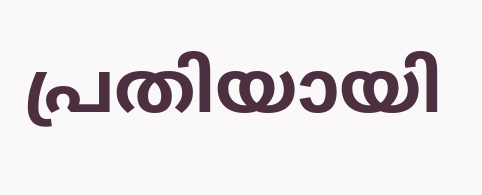പ്രതിയായി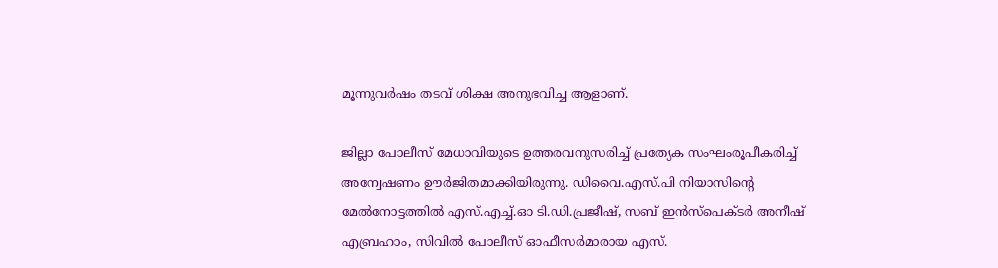മൂന്നുവര്‍ഷം തടവ് ശിക്ഷ അനുഭവിച്ച ആളാണ്.

ജില്ലാ പോലീസ് മേധാവിയുടെ ഉത്തരവനുസരിച്ച് പ്രത്യേക സംഘംരൂപീകരിച്ച് അന്വേഷണം ഊര്‍ജിതമാക്കിയിരുന്നു. ഡിവൈ.എസ്.പി നിയാസിന്റെ മേല്‍നോട്ടത്തില്‍ എസ്.എച്ച്.ഓ ടി.ഡി.പ്രജീഷ്, സബ് ഇന്‍സ്‌പെക്ടര്‍ അനീഷ് എബ്രഹാം, സിവില്‍ പോലീസ് ഓഫീസര്‍മാരായ എസ്.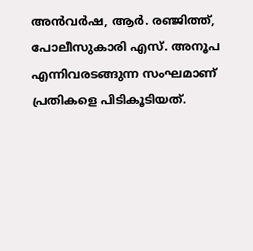അന്‍വര്‍ഷ, ആര്‍. രഞ്ജിത്ത്, പോലീസുകാരി എസ്. അനൂപ എന്നിവരടങ്ങുന്ന സംഘമാണ് പ്രതികളെ പിടികൂടിയത്.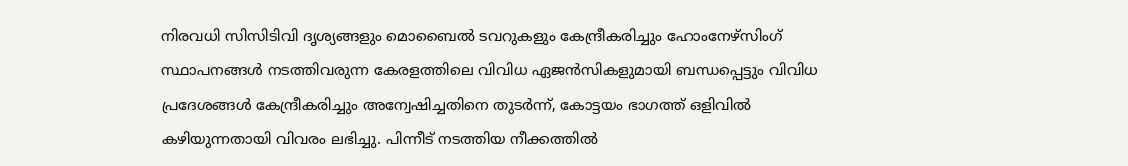നിരവധി സിസിടിവി ദൃശ്യങ്ങളും മൊബൈല്‍ ടവറുകളും കേന്ദ്രീകരിച്ചും ഹോംനേഴ്‌സിംഗ് സ്ഥാപനങ്ങള്‍ നടത്തിവരുന്ന കേരളത്തിലെ വിവിധ ഏജന്‍സികളുമായി ബന്ധപ്പെട്ടും വിവിധ പ്രദേശങ്ങള്‍ കേന്ദ്രീകരിച്ചും അന്വേഷിച്ചതിനെ തുടര്‍ന്ന്, കോട്ടയം ഭാഗത്ത് ഒളിവില്‍ കഴിയുന്നതായി വിവരം ലഭിച്ചു. പിന്നീട് നടത്തിയ നീക്കത്തില്‍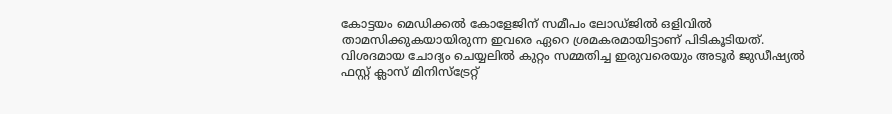കോട്ടയം മെഡിക്കല്‍ കോളേജിന് സമീപം ലോഡ്ജില്‍ ഒളിവില്‍ താമസിക്കുകയായിരുന്ന ഇവരെ ഏറെ ശ്രമകരമായിട്ടാണ് പിടികൂടിയത്. വിശദമായ ചോദ്യം ചെയ്യലില്‍ കുറ്റം സമ്മതിച്ച ഇരുവരെയും അടൂര്‍ ജുഡീഷ്യല്‍ ഫസ്റ്റ് ക്ലാസ് മിനിസ്‌ട്രേറ്റ്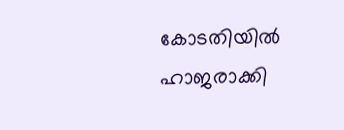കോടതിയില്‍ ഹാജരാക്കി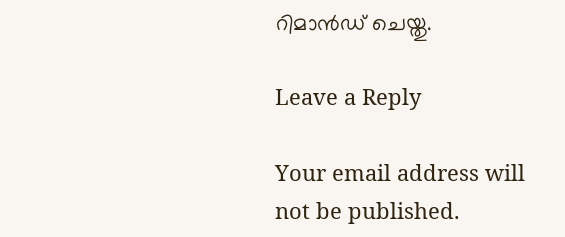റിമാന്‍ഡ് ചെയ്തു.

Leave a Reply

Your email address will not be published.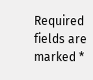Required fields are marked *